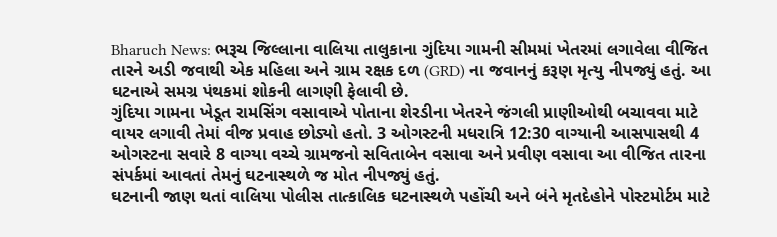Bharuch News: ભરૂચ જિલ્લાના વાલિયા તાલુકાના ગુંદિયા ગામની સીમમાં ખેતરમાં લગાવેલા વીજિત તારને અડી જવાથી એક મહિલા અને ગ્રામ રક્ષક દળ (GRD) ના જવાનનું કરૂણ મૃત્યુ નીપજ્યું હતું. આ ઘટનાએ સમગ્ર પંથકમાં શોકની લાગણી ફેલાવી છે.
ગુંદિયા ગામના ખેડૂત રામસિંગ વસાવાએ પોતાના શેરડીના ખેતરને જંગલી પ્રાણીઓથી બચાવવા માટે વાયર લગાવી તેમાં વીજ પ્રવાહ છોડ્યો હતો. 3 ઓગસ્ટની મધરાત્રિ 12:30 વાગ્યાની આસપાસથી 4 ઓગસ્ટના સવારે 8 વાગ્યા વચ્ચે ગ્રામજનો સવિતાબેન વસાવા અને પ્રવીણ વસાવા આ વીજિત તારના સંપર્કમાં આવતાં તેમનું ઘટનાસ્થળે જ મોત નીપજ્યું હતું.
ઘટનાની જાણ થતાં વાલિયા પોલીસ તાત્કાલિક ઘટનાસ્થળે પહોંચી અને બંને મૃતદેહોને પોસ્ટમોર્ટમ માટે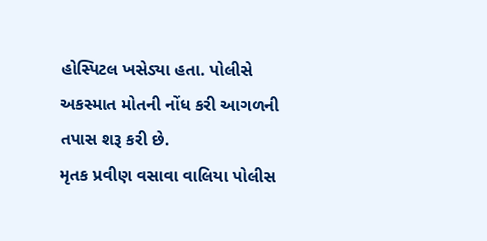હોસ્પિટલ ખસેડ્યા હતા. પોલીસે અકસ્માત મોતની નોંધ કરી આગળની તપાસ શરૂ કરી છે.
મૃતક પ્રવીણ વસાવા વાલિયા પોલીસ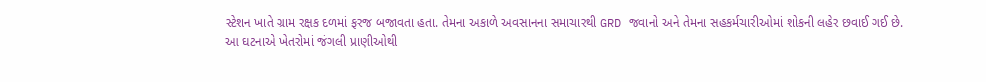સ્ટેશન ખાતે ગ્રામ રક્ષક દળમાં ફરજ બજાવતા હતા. તેમના અકાળે અવસાનના સમાચારથી GRD જવાનો અને તેમના સહકર્મચારીઓમાં શોકની લહેર છવાઈ ગઈ છે.
આ ઘટનાએ ખેતરોમાં જંગલી પ્રાણીઓથી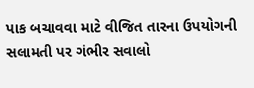પાક બચાવવા માટે વીજિત તારના ઉપયોગની સલામતી પર ગંભીર સવાલો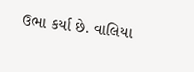ઉભા કર્યા છે. વાલિયા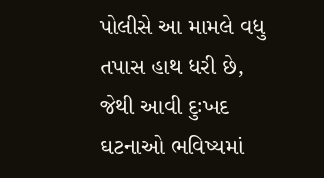પોલીસે આ મામલે વધુ તપાસ હાથ ધરી છે, જેથી આવી દુઃખદ ઘટનાઓ ભવિષ્યમાં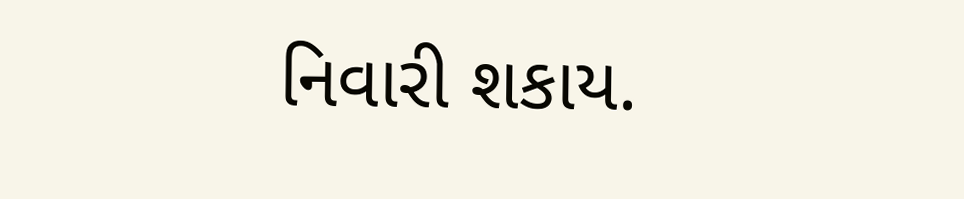નિવારી શકાય.